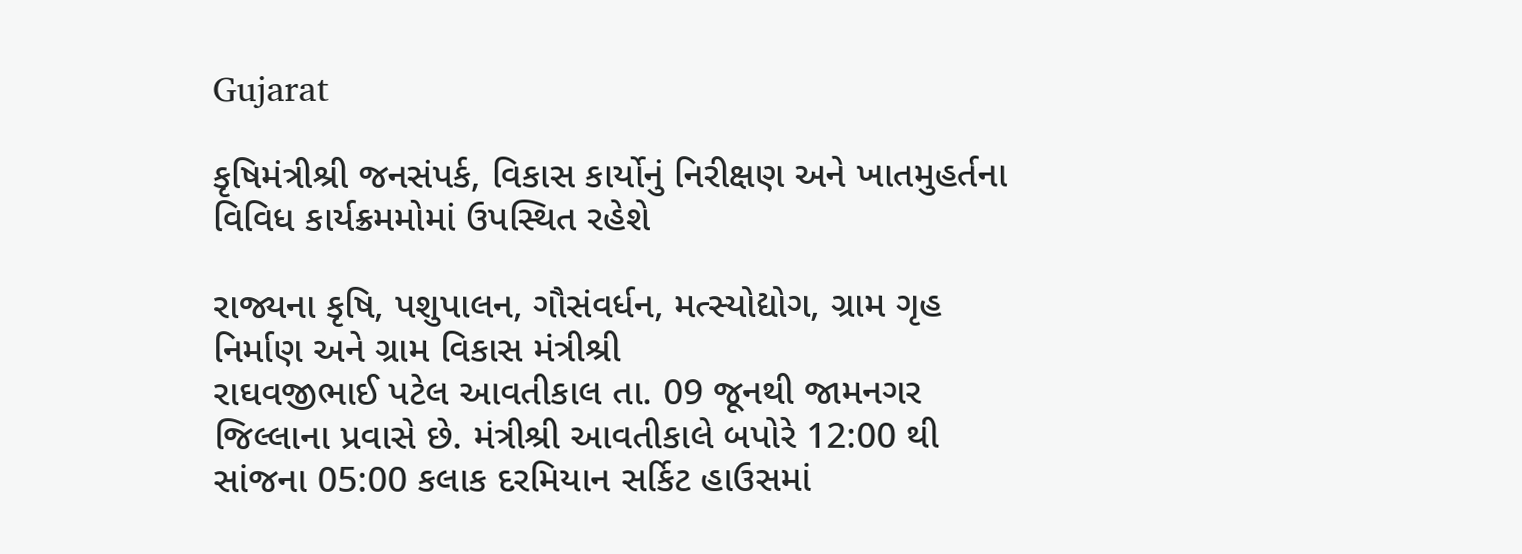Gujarat

કૃષિમંત્રીશ્રી જનસંપર્ક, વિકાસ કાર્યોનું નિરીક્ષણ અને ખાતમુહર્તના વિવિધ કાર્યક્રમમોમાં ઉપસ્થિત રહેશે

રાજ્યના કૃષિ, પશુપાલન, ગૌસંવર્ધન, મત્સ્યોદ્યોગ, ગ્રામ ગૃહ નિર્માણ અને ગ્રામ વિકાસ મંત્રીશ્રી
રાઘવજીભાઈ પટેલ આવતીકાલ તા. 09 જૂનથી જામનગર જિલ્લાના પ્રવાસે છે. મંત્રીશ્રી આવતીકાલે બપોરે 12:00 થી
સાંજના 05:00 કલાક દરમિયાન સર્કિટ હાઉસમાં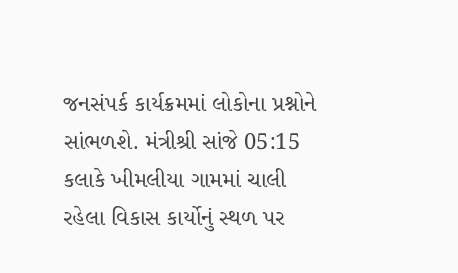જનસંપર્ક કાર્યક્રમમાં લોકોના પ્રશ્નોને સાંભળશે. મંત્રીશ્રી સાંજે 05:15
કલાકે ખીમલીયા ગામમાં ચાલી રહેલા વિકાસ કાર્યોનું સ્થળ પર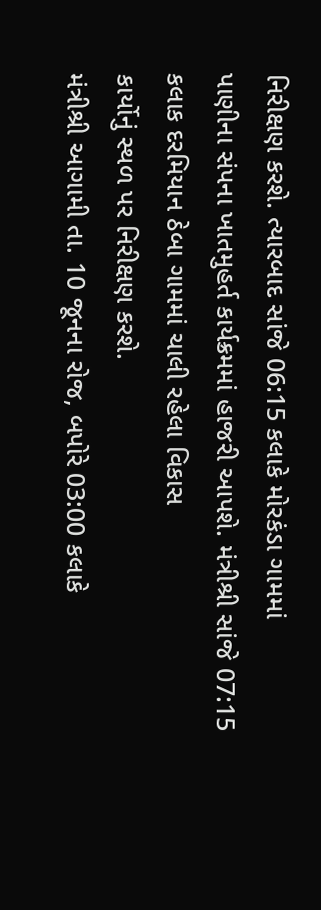નિરીક્ષણ કરશે. ત્યારબાદ સાંજે 06:15 કલાકે મોરકંડા ગામમાં
પાણીના સંપના ખાતમુહર્ત કાર્યક્રમમાં હાજરી આપશે. મંત્રીશ્રી સાંજે 07:15 કલાક દરમિયાન ઠેબા ગામમાં ચાલી રહેલા વિકાસ
કાર્યોનું સ્થળ પર નિરીક્ષણ કરશે.
મંત્રીશ્રી આગામી તા. 10 જૂનના રોજ, બપોરે 03:00 કલાકે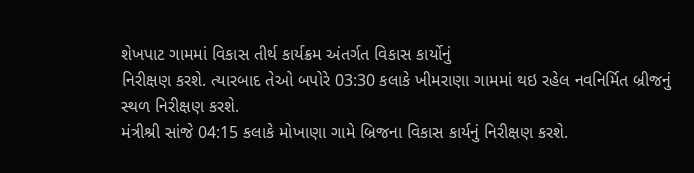શેખપાટ ગામમાં વિકાસ તીર્થ કાર્યક્રમ અંતર્ગત વિકાસ કાર્યોનું
નિરીક્ષણ કરશે. ત્યારબાદ તેઓ બપોરે 03:30 કલાકે ખીમરાણા ગામમાં થઇ રહેલ નવનિર્મિત બ્રીજનું સ્થળ નિરીક્ષણ કરશે.
મંત્રીશ્રી સાંજે 04:15 કલાકે મોખાણા ગામે બ્રિજના વિકાસ કાર્યનું નિરીક્ષણ કરશે.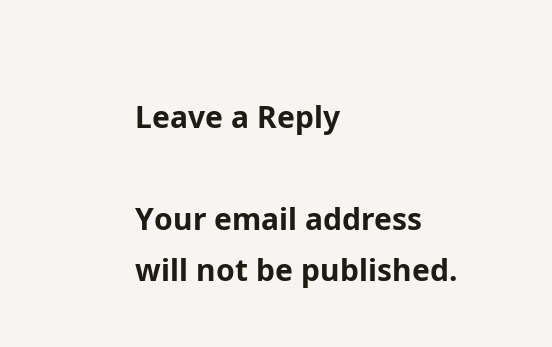Leave a Reply

Your email address will not be published.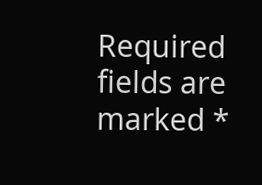Required fields are marked *